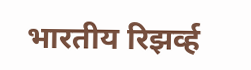भारतीय रिझर्व्ह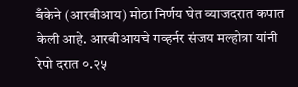बँकेने (आरबीआय) मोठा निर्णय घेत व्याजदरात कपात केली आहे. आरबीआयचे गव्हर्नर संजय मल्होत्रा यांनी रेपो दरात ०.२५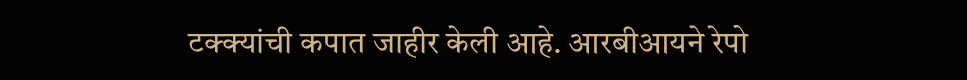टक्क्यांची कपात जाहीर केली आहे. आरबीआयने रेपो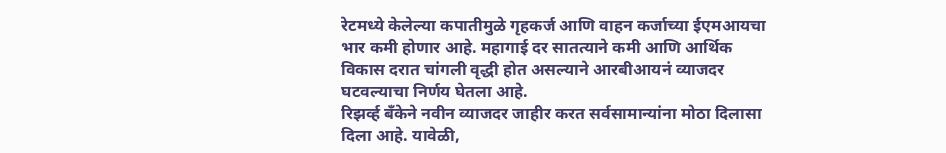रेटमध्ये केलेल्या कपातीमुळे गृहकर्ज आणि वाहन कर्जाच्या ईएमआयचा भार कमी होणार आहे. महागाई दर सातत्याने कमी आणि आर्थिक विकास दरात चांगली वृद्धी होत असल्याने आरबीआयनं व्याजदर घटवल्याचा निर्णय घेतला आहे.
रिझर्व्ह बँकेने नवीन व्याजदर जाहीर करत सर्वसामान्यांना मोठा दिलासा दिला आहे. यावेळी,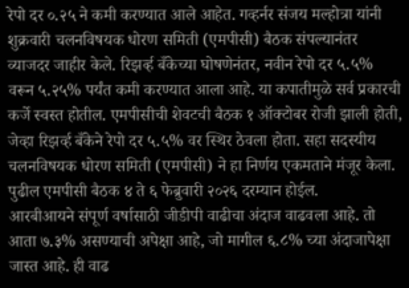रेपो दर ०.२५ ने कमी करण्यात आले आहेत. गव्हर्नर संजय मल्होत्रा यांनी शुक्रवारी चलनविषयक धोरण समिती (एमपीसी) बैठक संपल्यानंतर व्याजदर जाहीर केले. रिझर्व्ह बँकेच्या घोषणेनंतर, नवीन रेपो दर ५.५% वरून ५.२५% पर्यंत कमी करण्यात आला आहे. या कपातीमुळे सर्व प्रकारची कर्जे स्वस्त होतील. एमपीसीची शेवटची बैठक १ ऑक्टोबर रोजी झाली होती, जेव्हा रिझर्व्ह बँकेने रेपो दर ५.५% वर स्थिर ठेवला होता. सहा सदस्यीय चलनविषयक धोरण समिती (एमपीसी) ने हा निर्णय एकमताने मंजूर केला. पुढील एमपीसी बैठक ४ ते ६ फेब्रुवारी २०२६ दरम्यान होईल.
आरबीआयने संपूर्ण वर्षासाठी जीडीपी वाढीचा अंदाज वाढवला आहे. तो आता ७.३% असण्याची अपेक्षा आहे, जो मागील ६.८% च्या अंदाजापेक्षा जास्त आहे. ही वाढ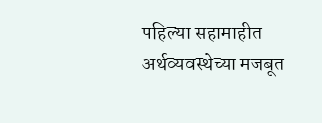पहिल्या सहामाहीत अर्थव्यवस्थेच्या मजबूत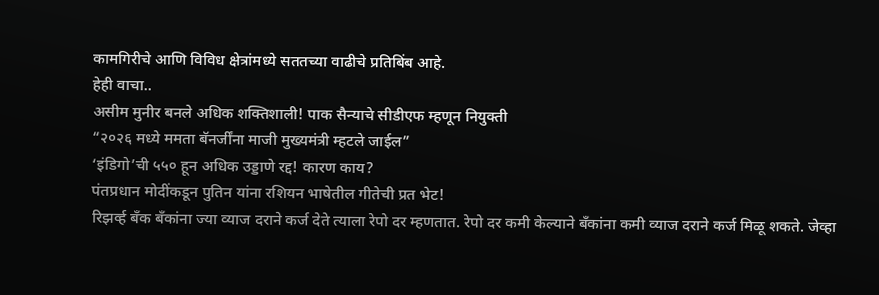कामगिरीचे आणि विविध क्षेत्रांमध्ये सततच्या वाढीचे प्रतिबिंब आहे.
हेही वाचा..
असीम मुनीर बनले अधिक शक्तिशाली! पाक सैन्याचे सीडीएफ म्हणून नियुक्ती
“२०२६ मध्ये ममता बॅनर्जींना माजी मुख्यमंत्री म्हटले जाईल”
‘इंडिगो’ची ५५० हून अधिक उड्डाणे रद्द! कारण काय?
पंतप्रधान मोदींकडून पुतिन यांना रशियन भाषेतील गीतेची प्रत भेट!
रिझर्व्ह बँक बँकांना ज्या व्याज दराने कर्ज देते त्याला रेपो दर म्हणतात. रेपो दर कमी केल्याने बँकांना कमी व्याज दराने कर्ज मिळू शकते. जेव्हा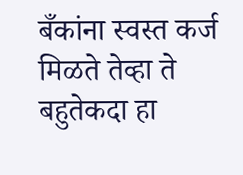बँकांना स्वस्त कर्ज मिळते तेव्हा ते बहुतेकदा हा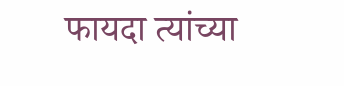फायदा त्यांच्या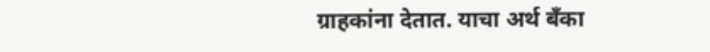ग्राहकांना देतात. याचा अर्थ बँका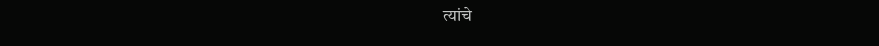त्यांचे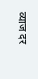व्याज दर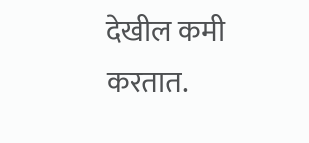देखील कमी करतात.